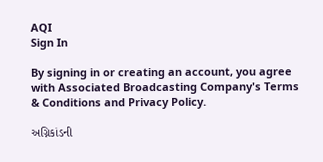AQI
Sign In

By signing in or creating an account, you agree with Associated Broadcasting Company's Terms & Conditions and Privacy Policy.

અગ્નિકાંડની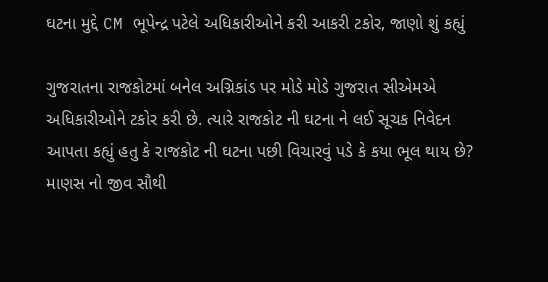ઘટના મુદ્દે CM ભૂપેન્દ્ર પટેલે અધિકારીઓને કરી આકરી ટકોર, જાણો શું કહ્યું

ગુજરાતના રાજકોટમાં બનેલ અગ્નિકાંડ પર મોડે મોડે ગુજરાત સીએમએ અધિકારીઓને ટકોર કરી છે. ત્યારે રાજકોટ ની ઘટના ને લઈ સૂચક નિવેદન આપતા કહ્યું હતુ કે રાજકોટ ની ઘટના પછી વિચારવું પડે કે કયા ભૂલ થાય છે? માણસ નો જીવ સૌથી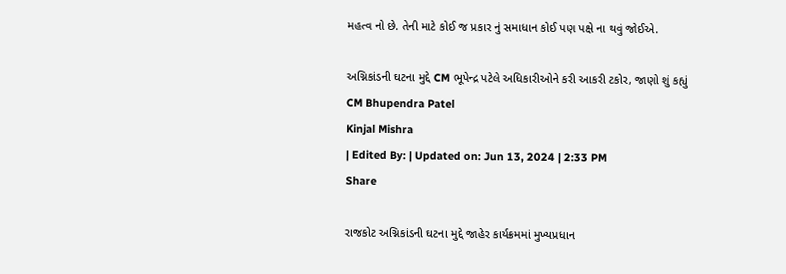મહત્વ નો છે. તેની માટે કોઈ જ પ્રકાર નું સમાધાન કોઈ પણ પક્ષે ના થવું જોઈએ.

અગ્નિકાંડની ઘટના મુદ્દે CM ભૂપેન્દ્ર પટેલે અધિકારીઓને કરી આકરી ટકોર, જાણો શું કહ્યું
CM Bhupendra Patel
Kinjal Mishra
| Edited By: | Updated on: Jun 13, 2024 | 2:33 PM
Share

રાજકોટ અગ્નિકાંડની ઘટના મુદ્દે જાહેર કાર્યક્રમમાં મુખ્યપ્રધાન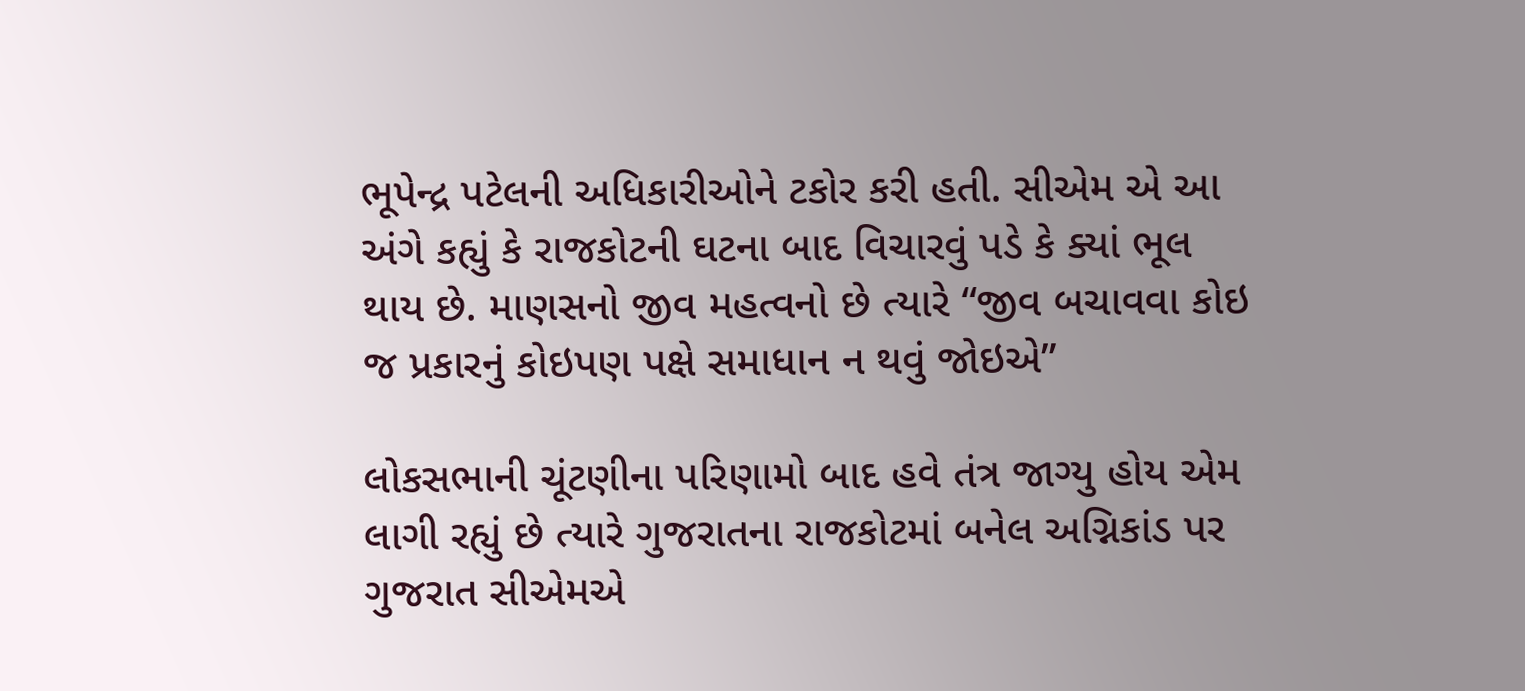ભૂપેન્દ્ર પટેલની અધિકારીઓને ટકોર કરી હતી. સીએમ એ આ અંગે કહ્યું કે રાજકોટની ઘટના બાદ વિચારવું પડે કે ક્યાં ભૂલ થાય છે. માણસનો જીવ મહત્વનો છે ત્યારે “જીવ બચાવવા કોઇ જ પ્રકારનું કોઇપણ પક્ષે સમાધાન ન થવું જોઇએ”

લોકસભાની ચૂંટણીના પરિણામો બાદ હવે તંત્ર જાગ્યુ હોય એમ લાગી રહ્યું છે ત્યારે ગુજરાતના રાજકોટમાં બનેલ અગ્નિકાંડ પર ગુજરાત સીએમએ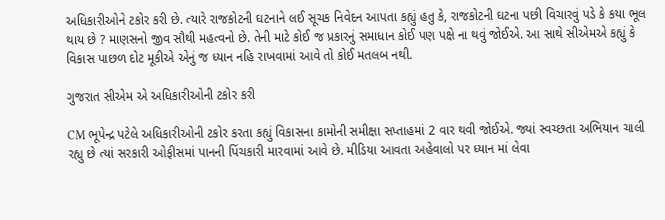અધિકારીઓને ટકોર કરી છે. ત્યારે રાજકોટની ઘટનાને લઈ સૂચક નિવેદન આપતા કહ્યું હતુ કે, રાજકોટની ઘટના પછી વિચારવું પડે કે કયા ભૂલ થાય છે ? માણસનો જીવ સૌથી મહત્વનો છે. તેની માટે કોઈ જ પ્રકારનું સમાધાન કોઈ પણ પક્ષે ના થવું જોઈએ. આ સાથે સીએમએ કહ્યું કે વિકાસ પાછળ દોટ મૂકીએ એનું જ ધ્યાન નહિ રાખવામાં આવે તો કોઈ મતલબ નથી.

ગુજરાત સીએમ એ અધિકારીઓની ટકોર કરી

CM ભૂપેન્દ્ર પટેલે અધિકારીઓની ટકોર કરતા કહ્યું વિકાસના કામોની સમીક્ષા સપ્તાહમાં 2 વાર થવી જોઈએ. જ્યાં સ્વચ્છતા અભિયાન ચાલી રહ્યુ છે ત્યાં સરકારી ઓફીસમાં પાનની પિંચકારી મારવામાં આવે છે. મીડિયા આવતા અહેવાલો પર ધ્યાન માં લેવા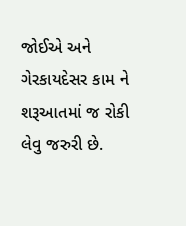જોઈએ અને ગેરકાયદેસર કામ ને શરૂઆતમાં જ રોકી લેવુ જરુરી છે.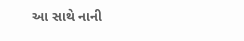આ સાથે નાની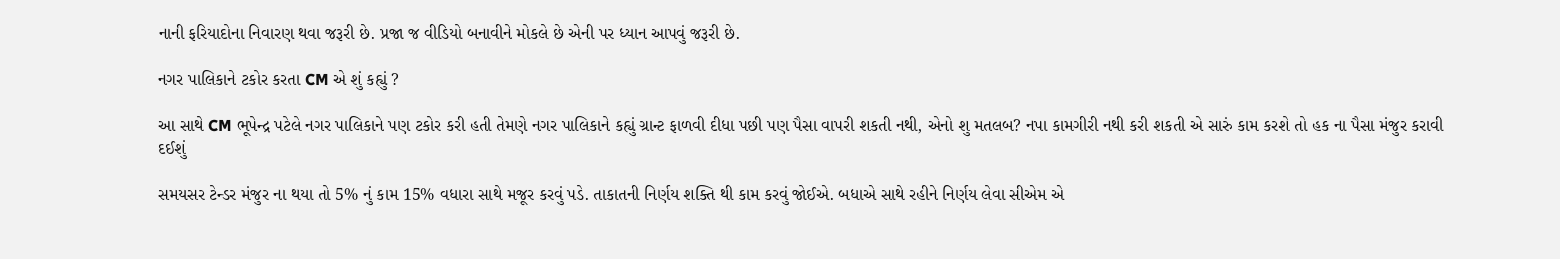નાની ફરિયાદોના નિવારણ થવા જરૂરી છે. પ્રજા જ વીડિયો બનાવીને મોકલે છે એની પર ધ્યાન આપવું જરૂરી છે.

નગર પાલિકાને ટકોર કરતા CM એ શું કહ્યું ?

આ સાથે CM ભૂપેન્દ્ર પટેલે નગર પાલિકાને પણ ટકોર કરી હતી તેમણે નગર પાલિકાને કહ્યું ગ્રાન્ટ ફાળવી દીધા પછી પણ પૈસા વાપરી શકતી નથી, એનો શુ મતલબ? નપા કામગીરી નથી કરી શકતી એ સારું કામ કરશે તો હક ના પૈસા મંજુર કરાવી દઈશું

સમયસર ટેન્ડર મંજુર ના થયા તો 5% નું કામ 15% વધારા સાથે મજૂર કરવું પડે. તાકાતની નિર્ણય શક્તિ થી કામ કરવું જોઈએ. બધાએ સાથે રહીને નિર્ણય લેવા સીએમ એ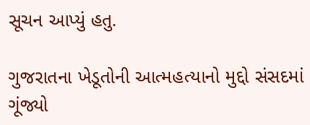સૂચન આપ્યું હતુ.

ગુજરાતના ખેડૂતોની આત્મહત્યાનો મુદ્દો સંસદમાં ગૂંજ્યો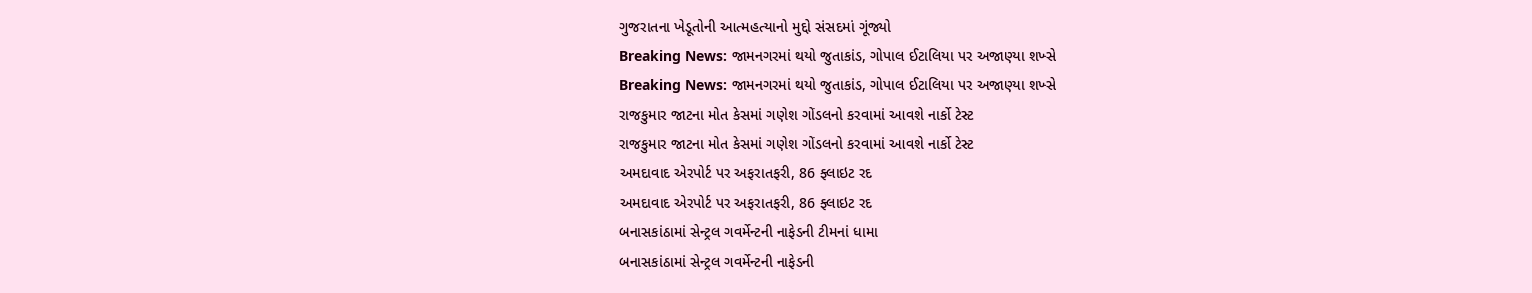ગુજરાતના ખેડૂતોની આત્મહત્યાનો મુદ્દો સંસદમાં ગૂંજ્યો
Breaking News: જામનગરમાં થયો જુતાકાંડ, ગોપાલ ઈટાલિયા પર અજાણ્યા શખ્સે
Breaking News: જામનગરમાં થયો જુતાકાંડ, ગોપાલ ઈટાલિયા પર અજાણ્યા શખ્સે
રાજકુમાર જાટના મોત કેસમાં ગણેશ ગોંડલનો કરવામાં આવશે નાર્કો ટેસ્ટ
રાજકુમાર જાટના મોત કેસમાં ગણેશ ગોંડલનો કરવામાં આવશે નાર્કો ટેસ્ટ
અમદાવાદ એરપોર્ટ પર અફરાતફરી, 86 ફ્લાઇટ રદ
અમદાવાદ એરપોર્ટ પર અફરાતફરી, 86 ફ્લાઇટ રદ
બનાસકાંઠામાં સેન્ટ્રલ ગવર્મેન્ટની નાફેડની ટીમનાં ધામા
બનાસકાંઠામાં સેન્ટ્રલ ગવર્મેન્ટની નાફેડની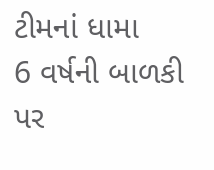ટીમનાં ધામા
6 વર્ષની બાળકી પર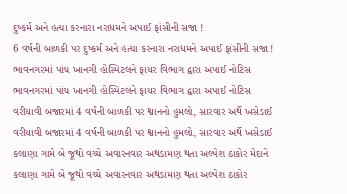દુષ્કર્મ અને હત્યા કરનારા નરાધમને અપાઈ ફાંસીની સજા !
6 વર્ષની બાળકી પર દુષ્કર્મ અને હત્યા કરનારા નરાધમને અપાઈ ફાંસીની સજા !
ભાવનગરમાં પાંચ ખાનગી હોસ્પિટલને ફાયર વિભાગ દ્વારા અપાઈ નોટિસ
ભાવનગરમાં પાંચ ખાનગી હોસ્પિટલને ફાયર વિભાગ દ્વારા અપાઈ નોટિસ
વરીયાવી બજારમાં 4 વર્ષની બાળકી પર શ્વાનનો હુમલો, સારવાર અર્થે ખસેડાઈ
વરીયાવી બજારમાં 4 વર્ષની બાળકી પર શ્વાનનો હુમલો, સારવાર અર્થે ખસેડાઈ
કલાણા ગામે બે જૂથો વચ્ચે અવારનવાર અથડામણ થતા અલ્પેશ ઠાકોર મેદાને
કલાણા ગામે બે જૂથો વચ્ચે અવારનવાર અથડામણ થતા અલ્પેશ ઠાકોર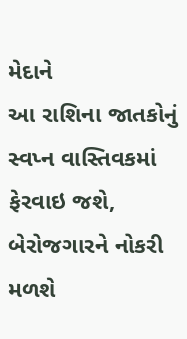મેદાને
આ રાશિના જાતકોનું સ્વપ્ન વાસ્તિવકમાં ફેરવાઇ જશે, બેરોજગારને નોકરી મળશે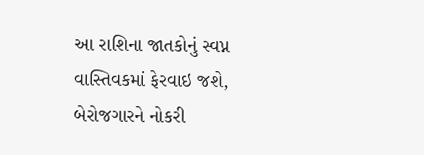આ રાશિના જાતકોનું સ્વપ્ન વાસ્તિવકમાં ફેરવાઇ જશે, બેરોજગારને નોકરી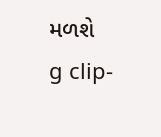મળશે
g clip-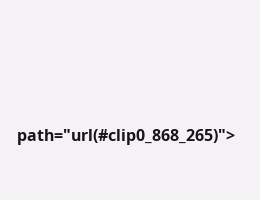path="url(#clip0_868_265)">